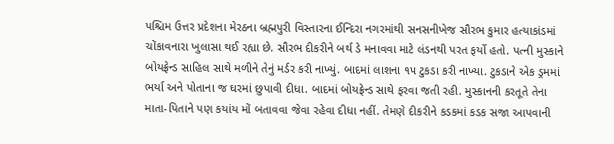પશ્ચિમ ઉત્તર પ્રદેશના મેરઠના બ્રહ્મપુરી વિસ્તારના ઈન્દિરા નગરમાંથી સનસનીખેજ સૌરભ કુમાર હત્યાકાંડમાં ચોંકાવનારા ખુલાસા થઈ રહ્યા છે. સૌરભ દીકરીને બર્થ ડે મનાવવા માટે લંડનથી પરત ફર્યો હતો. પત્ની મુસ્કાને બોયફ્રેન્ડ સાહિલ સાથે મળીને તેનું મર્ડર કરી નાખ્યું. બાદમાં લાશના ૧૫ ટુકડા કરી નાખ્યા. ટુકડાને એક ડ્રમમાં ભર્યા અને પોતાના જ ઘરમાં છુપાવી દીધા. બાદમાં બોયફ્રેન્ડ સાથે ફરવા જતી રહી. મુસ્કાનની કરતૂતે તેના માતા-પિતાને પણ કયાંય મોં બતાવવા જેવા રહેવા દીધા નહીં. તેમણે દીકરીને કડકમાં કડક સજા આપવાની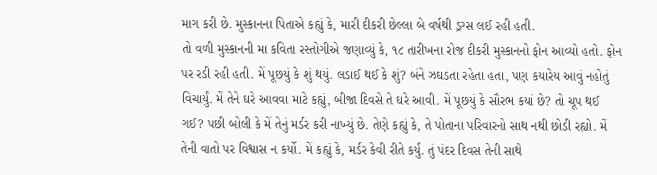માગ કરી છે. મુસ્કાનના પિતાએ કહ્યું કે, મારી દીકરી છેલ્લા બે વર્ષથી ડ્રગ્સ લઈ રહી હતી.
તો વળી મુસ્કાનની મા કવિતા રસ્તોગીએ જણાવ્યું કે, ૧૮ તારીખના રોજ દીકરી મુસ્કાનનો ફોન આવ્યો હતો. ફોન પર રડી રહી હતી. મેં પૂછયું કે શું થયું. લડાઈ થઈ કે શું? બંને ઝઘડતા રહેતા હતા, પણ કયારેય આવું નહોતું વિચાર્યું. મેં તેને ઘરે આવવા માટે કહ્યું, બીજા દિવસે તે ઘરે આવી. મેં પૂછયું કે સૌરભ કયાં છે? તો ચૂપ થઈ ગઈ? પછી બોલી કે મેં તેનું મર્ડર કરી નાખ્યું છે. તેણે કહ્યું કે, તે પોતાના પરિવારનો સાથ નથી છોડી રહ્યો. મેં તેની વાતો પર વિશ્વાસ ન કર્યો. મેં કહ્યું કે, મર્ડર કેવી રીતે કર્યું. તું પંદર દિવસ તેની સાથે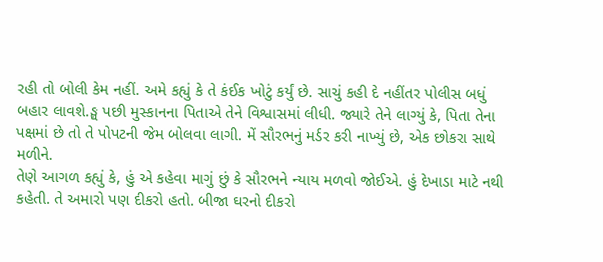રહી તો બોલી કેમ નહીં. અમે કહ્યું કે તે કંઈક ખોટું કર્યું છે. સાચું કહી દે નહીંતર પોલીસ બધું બહાર લાવશે.ઙ્ઘ પછી મુસ્કાનના પિતાએ તેને વિશ્વાસમાં લીધી. જ્યારે તેને લાગ્યું કે, પિતા તેના પક્ષમાં છે તો તે પોપટની જેમ બોલવા લાગી. મેં સૌરભનું મર્ડર કરી નાખ્યું છે, એક છોકરા સાથે મળીને.
તેણે આગળ કહ્યું કે, હું એ કહેવા માગું છું કે સૌરભને ન્યાય મળવો જોઈએ. હું દેખાડા માટે નથી કહેતી. તે અમારો પણ દીકરો હતો. બીજા ઘરનો દીકરો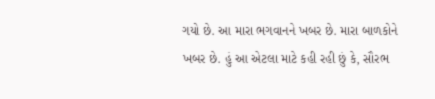ગયો છે. આ મારા ભગવાનને ખબર છે. મારા બાળકોને ખબર છે. હું આ એટલા માટે કહી રહી છું કે, સૌરભ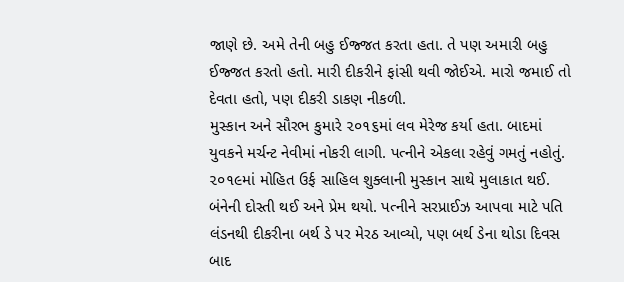જાણે છે. અમે તેની બહુ ઈજ્જત કરતા હતા. તે પણ અમારી બહુ ઈજ્જત કરતો હતો. મારી દીકરીને ફાંસી થવી જોઈએ. મારો જમાઈ તો દેવતા હતો, પણ દીકરી ડાકણ નીકળી.
મુસ્કાન અને સૌરભ કુમારે ૨૦૧૬માં લવ મેરેજ કર્યા હતા. બાદમાં યુવકને મર્ચન્ટ નેવીમાં નોકરી લાગી. પત્નીને એકલા રહેવું ગમતું નહોતું. ૨૦૧૯માં મોહિત ઉર્ફ સાહિલ શુક્લાની મુસ્કાન સાથે મુલાકાત થઈ. બંનેની દોસ્તી થઈ અને પ્રેમ થયો. પત્નીને સરપ્રાઈઝ આપવા માટે પતિ લંડનથી દીકરીના બર્થ ડે પર મેરઠ આવ્યો, પણ બર્થ ડેના થોડા દિવસ બાદ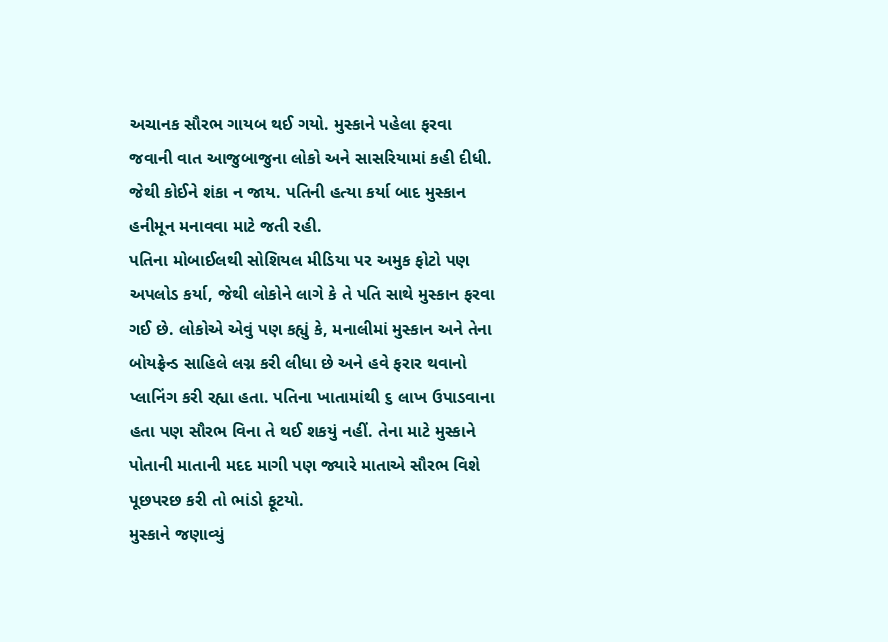અચાનક સૌરભ ગાયબ થઈ ગયો. મુસ્કાને પહેલા ફરવા જવાની વાત આજુબાજુના લોકો અને સાસરિયામાં કહી દીધી. જેથી કોઈને શંકા ન જાય. પતિની હત્યા કર્યા બાદ મુસ્કાન હનીમૂન મનાવવા માટે જતી રહી.
પતિના મોબાઈલથી સોશિયલ મીડિયા પર અમુક ફોટો પણ અપલોડ કર્યા, જેથી લોકોને લાગે કે તે પતિ સાથે મુસ્કાન ફરવા ગઈ છે. લોકોએ એવું પણ કહ્યું કે, મનાલીમાં મુસ્કાન અને તેના બોયફ્રેન્ડ સાહિલે લગ્ન કરી લીધા છે અને હવે ફરાર થવાનો પ્લાનિંગ કરી રહ્યા હતા. પતિના ખાતામાંથી ૬ લાખ ઉપાડવાના હતા પણ સૌરભ વિના તે થઈ શકયું નહીં. તેના માટે મુસ્કાને પોતાની માતાની મદદ માગી પણ જ્યારે માતાએ સૌરભ વિશે પૂછપરછ કરી તો ભાંડો ફૂટયો.
મુસ્કાને જણાવ્યું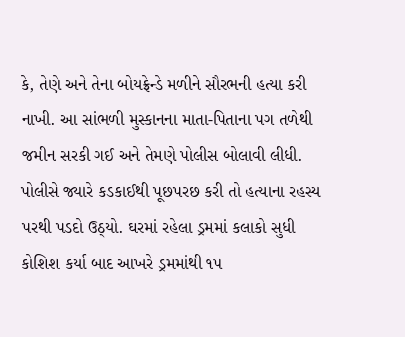કે, તેણે અને તેના બોયફ્રેન્ડે મળીને સૌરભની હત્યા કરી નાખી. આ સાંભળી મુસ્કાનના માતા-પિતાના પગ તળેથી જમીન સરકી ગઈ અને તેમણે પોલીસ બોલાવી લીધી. પોલીસે જ્યારે કડકાઈથી પૂછપરછ કરી તો હત્યાના રહસ્ય પરથી પડદો ઉઠ્યો. ઘરમાં રહેલા ડ્રમમાં કલાકો સુધી કોશિશ કર્યા બાદ આખરે ડ્રમમાંથી ૧૫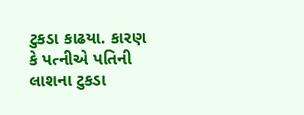ટુકડા કાઢયા. કારણ કે પત્નીએ પતિની લાશના ટુકડા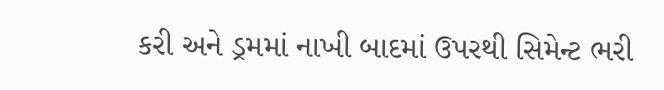કરી અને ડ્રમમાં નાખી બાદમાં ઉપરથી સિમેન્ટ ભરી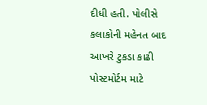દીધી હતી. પોલીસે કલાકોની મહેનત બાદ આખરે ટુકડા કાઢી પોસ્ટમોર્ટમ માટે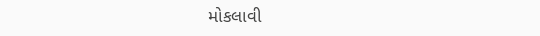મોકલાવી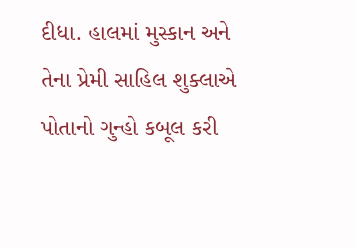દીધા. હાલમાં મુસ્કાન અને તેના પ્રેમી સાહિલ શુક્લાએ પોતાનો ગુન્હો કબૂલ કરી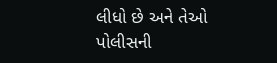લીધો છે અને તેઓ પોલીસની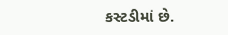કસ્ટડીમાં છે.